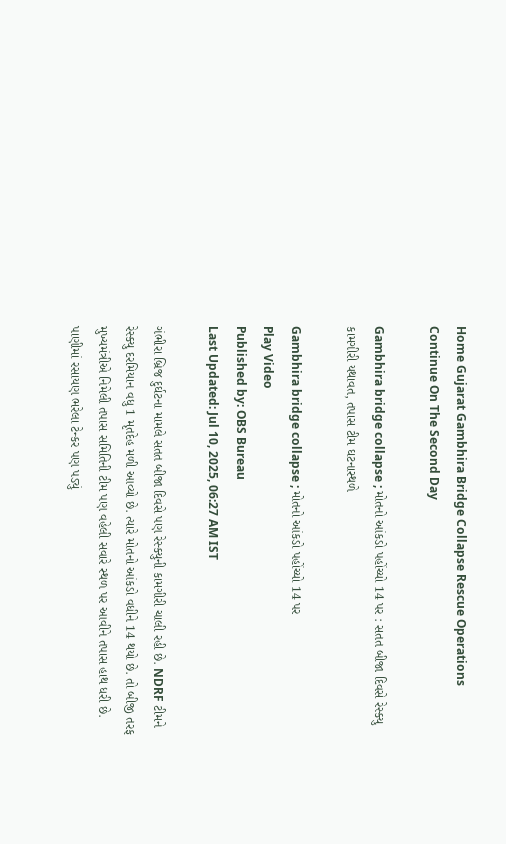Home Gujarat Gambhira Bridge Collapse Rescue Operations Continue On The Second Day

Gambhira bridge collapse ; મોતનો આંકડો પહોંચ્યો 14 પર : સતત બીજા દિવસે રેસ્ક્યુ કામગીરી યથાવત, તપાસ ટીમ ઘટનાસ્થળે

Gambhira bridge collapse ; મોતનો આંકડો પહોંચ્યો 14 પર
Play Video
Published by: OBS Bureau
Last Updated: Jul 10, 2025, 06:27 AM IST

ગંભીરા બ્રિજ દુર્ઘટના મામલે સતત બીજા દિવસે પણ રેસ્ક્યુની કામગીરી ચાલી રહી છે. NDRF ટીમને રેસ્ક્યુ દરમિયાન વધુ 1 મૃતદેહ મળી આવ્યો છે. ત્યારે મોતનો આંકડો વધીને 14 થયો છે. તો બીજી તરફ મુખ્યમંત્રીએ નિમેલી તપાસ સમિતિની ટીમ પણ વહેલી સવારે સ્થળ પર આવીને તપાસ હાથ ધરી છે. પાણીમાં રસાયણ ભરેલા ટેન્કર પણ પડ્યું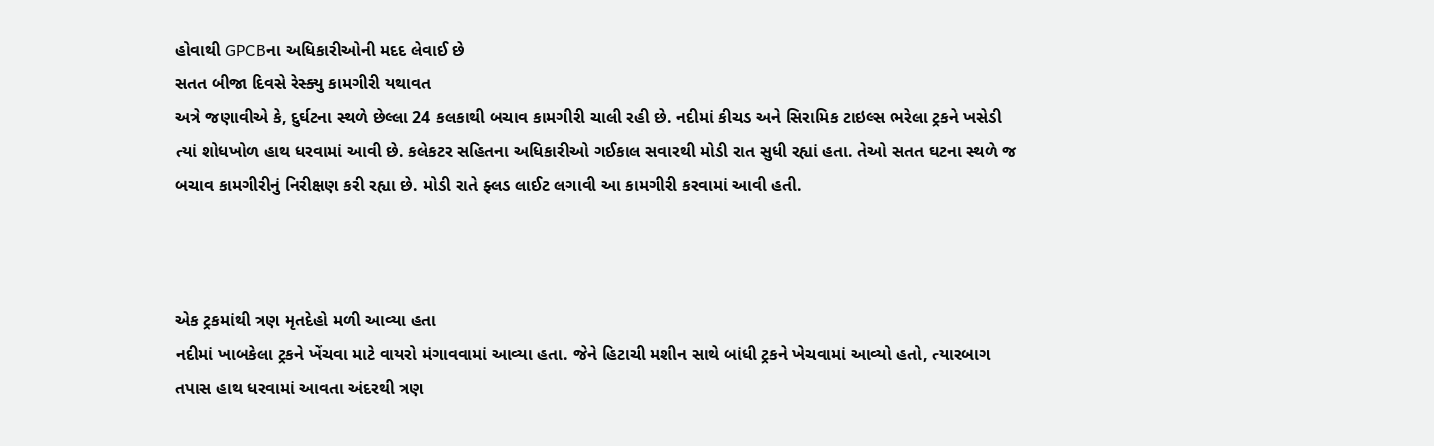હોવાથી GPCBના અધિકારીઓની મદદ લેવાઈ છે
સતત બીજા દિવસે રેસ્ક્યુ કામગીરી યથાવત
અત્રે જણાવીએ કે, દુર્ઘટના સ્થળે છેલ્લા 24 કલકાથી બચાવ કામગીરી ચાલી રહી છે. નદીમાં કીચડ અને સિરામિક ટાઇલ્સ ભરેલા ટ્રકને ખસેડી ત્યાં શોધખોળ હાથ ધરવામાં આવી છે. કલેકટર સહિતના અધિકારીઓ ગઈકાલ સવારથી મોડી રાત સુધી રહ્યાં હતા. તેઓ સતત ઘટના સ્થળે જ બચાવ કામગીરીનું નિરીક્ષણ કરી રહ્યા છે. મોડી રાતે ફ્લડ લાઈટ લગાવી આ કામગીરી કરવામાં આવી હતી.



એક ટ્રકમાંથી ત્રણ મૃતદેહો મળી આવ્યા હતા
નદીમાં ખાબકેલા ટ્રકને ખેંચવા માટે વાયરો મંગાવવામાં આવ્યા હતા. જેને હિટાચી મશીન સાથે બાંધી ટ્રકને ખેચવામાં આવ્યો હતો, ત્યારબાગ તપાસ હાથ ધરવામાં આવતા અંદરથી ત્રણ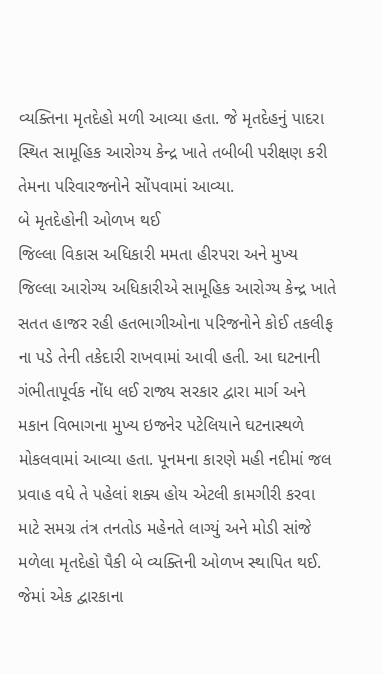વ્યક્તિના મૃતદેહો મળી આવ્યા હતા. જે મૃતદેહનું પાદરા સ્થિત સામૂહિક આરોગ્ય કેન્દ્ર ખાતે તબીબી પરીક્ષણ કરી તેમના પરિવારજનોને સોંપવામાં આવ્યા.
બે મૃતદેહોની ઓળખ થઈ
જિલ્લા વિકાસ અધિકારી મમતા હીરપરા અને મુખ્ય જિલ્લા આરોગ્ય અધિકારીએ સામૂહિક આરોગ્ય કેન્દ્ર ખાતે સતત હાજર રહી હતભાગીઓના પરિજનોને કોઈ તકલીફ ના પડે તેની તકેદારી રાખવામાં આવી હતી. આ ઘટનાની ગંભીતાપૂર્વક નોંધ લઈ રાજ્ય સરકાર દ્વારા માર્ગ અને મકાન વિભાગના મુખ્ય ઇજનેર પટેલિયાને ઘટનાસ્થળે મોકલવામાં આવ્યા હતા. પૂનમના કારણે મહી નદીમાં જલ પ્રવાહ વધે તે પહેલાં શક્ય હોય એટલી કામગીરી કરવા માટે સમગ્ર તંત્ર તનતોડ મહેનતે લાગ્યું અને મોડી સાંજે મળેલા મૃતદેહો પૈકી બે વ્યક્તિની ઓળખ સ્થાપિત થઈ. જેમાં એક દ્વારકાના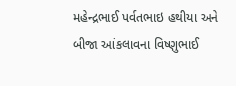મહેન્દ્રભાઈ પર્વતભાઇ હથીયા અને બીજા આંકલાવના વિષ્ણુભાઈ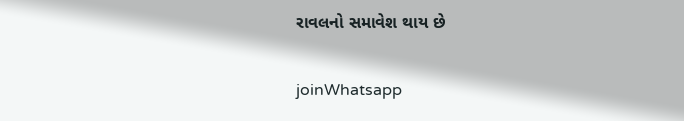રાવલનો સમાવેશ થાય છે

joinWhatsapp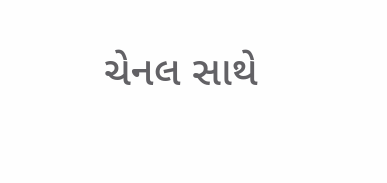ચેનલ સાથે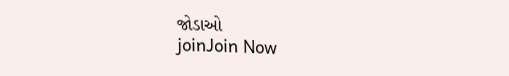જોડાઓ
joinJoin Now